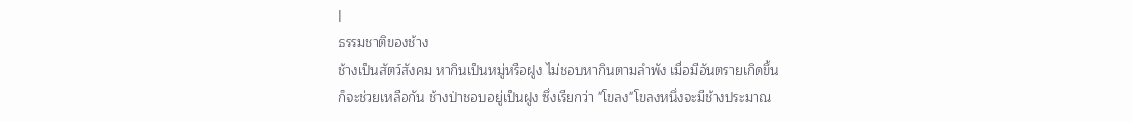|
ธรรมชาติของช้าง
ช้างเป็นสัตว์สังคม หากินเป็นหมู่หรือฝูง ไม่ชอบหากินตามลำพัง เมื่อมีอันตรายเกิดขึ้น
ก็จะช่วยเหลือกัน ช้างป่าชอบอยู่เป็นฝูง ซึ่งเรียกว่า "โขลง"โขลงหนึ่งจะมีช้างประมาณ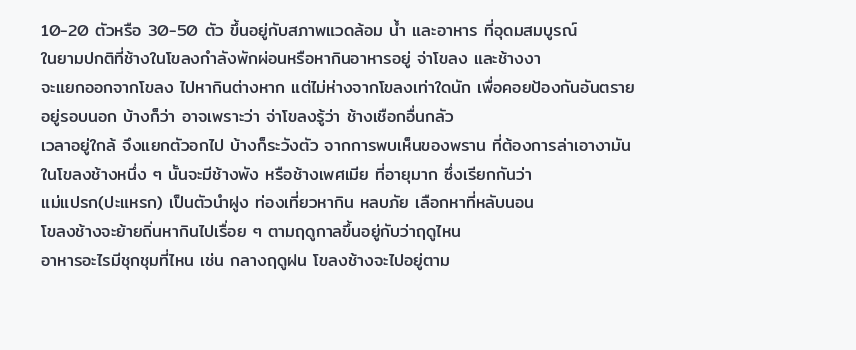10-20 ตัวหรือ 30-50 ตัว ขึ้นอยู่กับสภาพแวดล้อม น้ำ และอาหาร ที่อุดมสมบูรณ์
ในยามปกติที่ช้างในโขลงกำลังพักผ่อนหรือหากินอาหารอยู่ จ่าโขลง และช้างงา
จะแยกออกจากโขลง ไปหากินต่างหาก แต่ไม่ห่างจากโขลงเท่าใดนัก เพื่อคอยป้องกันอันตราย
อยู่รอบนอก บ้างก็ว่า อาจเพราะว่า จ่าโขลงรู้ว่า ช้างเชือกอื่นกลัว
เวลาอยู่ใกล้ จึงแยกตัวอกไป บ้างก็ระวังตัว จากการพบเห็นของพราน ที่ต้องการล่าเอางามัน
ในโขลงช้างหนึ่ง ๆ นั้นจะมีช้างพัง หรือช้างเพศเมีย ที่อายุมาก ซึ่งเรียกกันว่า
แม่แปรก(ปะแหรก) เป็นตัวนำฝูง ท่องเที่ยวหากิน หลบภัย เลือกหาที่หลับนอน
โขลงช้างจะย้ายถิ่นหากินไปเรื่อย ๆ ตามฤดูกาลขึ้นอยู่กับว่าฤดูไหน
อาหารอะไรมีชุกชุมที่ไหน เช่น กลางฤดูฝน โขลงช้างจะไปอยู่ตาม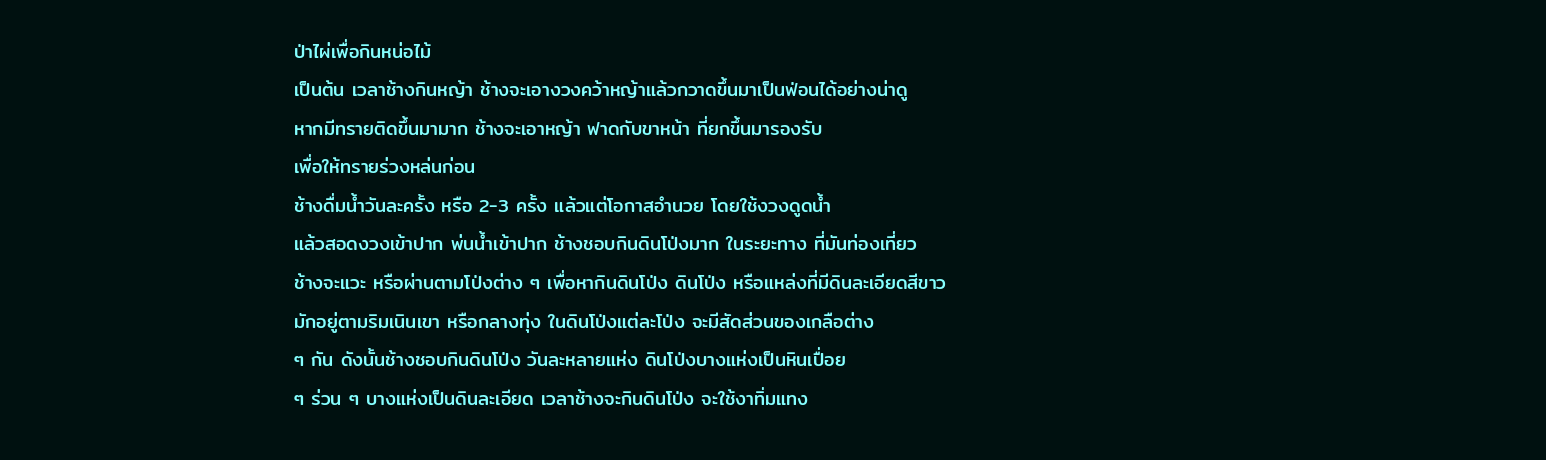ป่าไผ่เพื่อกินหน่อไม้
เป็นต้น เวลาช้างกินหญ้า ช้างจะเอางวงคว้าหญ้าแล้วกวาดขึ้นมาเป็นฟ่อนได้อย่างน่าดู
หากมีทรายติดขึ้นมามาก ช้างจะเอาหญ้า ฟาดกับขาหน้า ที่ยกขึ้นมารองรับ
เพื่อให้ทรายร่วงหล่นก่อน
ช้างดื่มน้ำวันละครั้ง หรือ 2-3 ครั้ง แล้วแต่โอกาสอำนวย โดยใช้งวงดูดน้ำ
แล้วสอดงวงเข้าปาก พ่นน้ำเข้าปาก ช้างชอบกินดินโป่งมาก ในระยะทาง ที่มันท่องเที่ยว
ช้างจะแวะ หรือผ่านตามโป่งต่าง ๆ เพื่อหากินดินโป่ง ดินโป่ง หรือแหล่งที่มีดินละเอียดสีขาว
มักอยู่ตามริมเนินเขา หรือกลางทุ่ง ในดินโป่งแต่ละโป่ง จะมีสัดส่วนของเกลือต่าง
ๆ กัน ดังนั้นช้างชอบกินดินโป่ง วันละหลายแห่ง ดินโป่งบางแห่งเป็นหินเปื่อย
ๆ ร่วน ๆ บางแห่งเป็นดินละเอียด เวลาช้างจะกินดินโป่ง จะใช้งาทิ่มแทง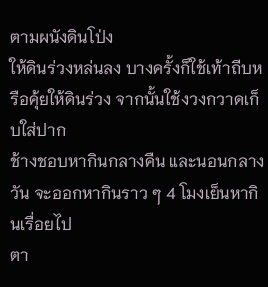ตามผนังดินโป่ง
ให้ดินร่วงหล่นลง บางครั้งก็ใช้เท้าถีบหรือคุ้ยให้ดินร่วง จากนั้นใช้งวงกวาดเก็บใส่ปาก
ช้างชอบหากินกลางคืน และนอนกลางวัน จะออกหากินราว ๆ 4 โมงเย็นหากินเรื่อยไป
ตา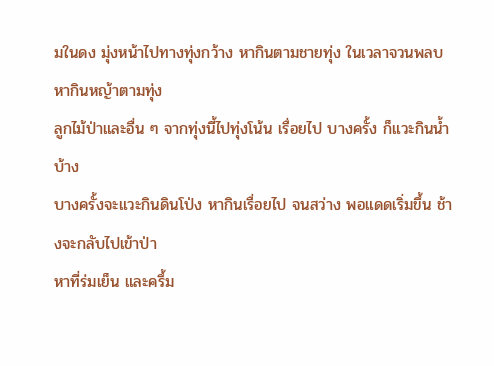มในดง มุ่งหน้าไปทางทุ่งกว้าง หากินตามชายทุ่ง ในเวลาจวนพลบ หากินหญ้าตามทุ่ง
ลูกไม้ป่าและอื่น ๆ จากทุ่งนี้ไปทุ่งโน้น เรื่อยไป บางครั้ง ก็แวะกินน้ำบ้าง
บางครั้งจะแวะกินดินโป่ง หากินเรื่อยไป จนสว่าง พอแดดเริ่มขึ้น ช้างจะกลับไปเข้าป่า
หาที่ร่มเย็น และครึ้ม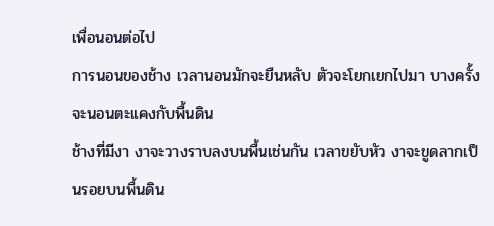เพื่อนอนต่อไป
การนอนของช้าง เวลานอนมักจะยืนหลับ ตัวจะโยกเยกไปมา บางครั้ง จะนอนตะแคงกับพื้นดิน
ช้างที่มีงา งาจะวางราบลงบนพื้นเช่นกัน เวลาขยับหัว งาจะขูดลากเป็นรอยบนพื้นดิน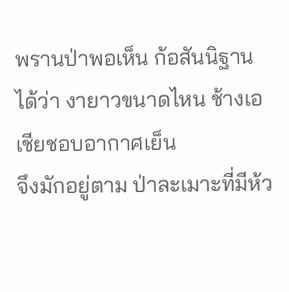พรานป่าพอเห็น ก้อสันนิฐานได้ว่า งายาวขนาดไหน ช้างเอเชียชอบอากาศเย็น
จึงมักอยู่ตาม ป่าละเมาะที่มีห้ว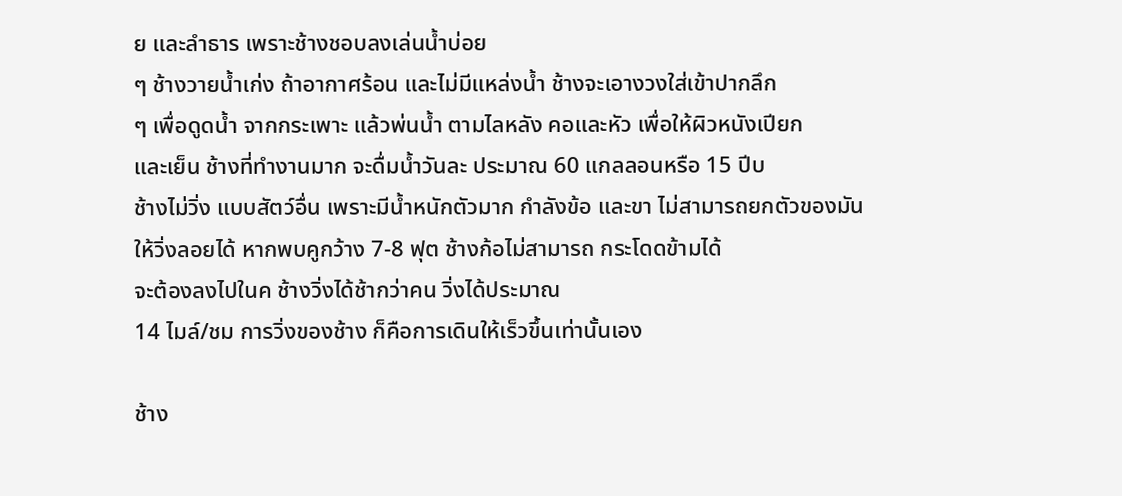ย และลำธาร เพราะช้างชอบลงเล่นน้ำบ่อย
ๆ ช้างวายน้ำเก่ง ถ้าอากาศร้อน และไม่มีแหล่งน้ำ ช้างจะเอางวงใส่เข้าปากลึก
ๆ เพื่อดูดน้ำ จากกระเพาะ แล้วพ่นน้ำ ตามไลหลัง คอและหัว เพื่อให้ผิวหนังเปียก
และเย็น ช้างที่ทำงานมาก จะดื่มน้ำวันละ ประมาณ 60 แกลลอนหรือ 15 ปีบ
ช้างไม่วิ่ง แบบสัตว์อื่น เพราะมีน้ำหนักตัวมาก กำลังข้อ และขา ไม่สามารถยกตัวของมัน
ให้วิ่งลอยได้ หากพบคูกว้าง 7-8 ฟุต ช้างก้อไม่สามารถ กระโดดข้ามได้
จะต้องลงไปในค ช้างวิ่งได้ช้ากว่าคน วิ่งได้ประมาณ
14 ไมล์/ชม การวิ่งของช้าง ก็คือการเดินให้เร็วขึ้นเท่านั้นเอง

ช้าง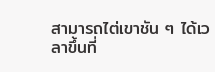สามารถไต่เขาชัน ๆ ได้เวลาขึ้นที่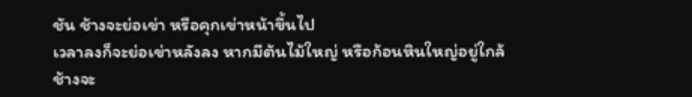ชัน ช้างจะย่อเข่า หรือคุกเข่าหน้าขึ้นไป
เวลาลงก็จะย่อเข่าหลังลง หากมีต้นไม้ใหญ่ หรือก้อนหินใหญ่อยู่ใกล้
ช้างจะ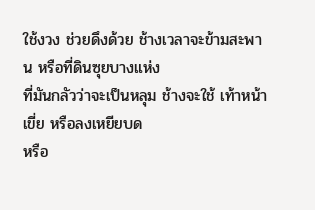ใช้งวง ช่วยดึงด้วย ช้างเวลาจะข้ามสะพาน หรือที่ดินซุยบางแห่ง
ที่มันกลัวว่าจะเป็นหลุม ช้างจะใช้ เท้าหน้าเขี่ย หรือลงเหยียบด
หรือ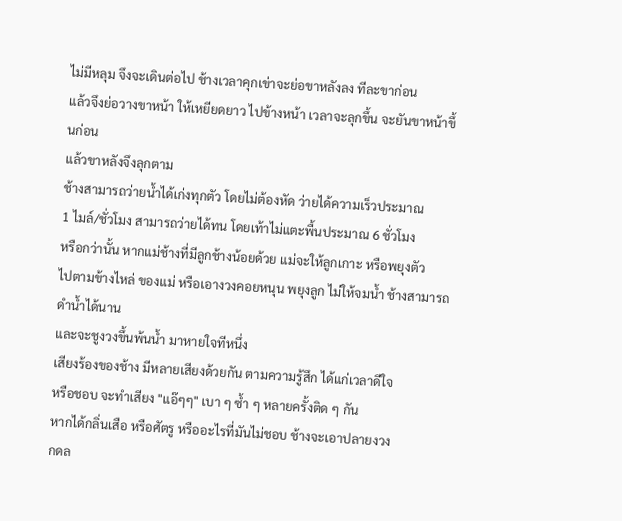ไม่มีหลุม จึงจะเดินต่อไป ช้างเวลาคุกเข่าจะย่อขาหลังลง ทีละขาก่อน
แล้วจึงย่อวางขาหน้า ให้เหยียดยาว ไปข้างหน้า เวลาจะลุกขึ้น จะยันขาหน้าขึ้นก่อน
แล้วขาหลังจึงลุกตาม
ช้างสามารถว่ายน้ำได้เก่งทุกตัว โดยไม่ต้องหัด ว่ายได้ความเร็วประมาณ
1 ไมล์/ชั่วโมง สามารถว่ายได้ทน โดยเท้าไม่แตะพื้นประมาณ 6 ชั่วโมง
หรือกว่านั้น หากแม่ช้างที่มีลูกช้างน้อยด้วย แม่จะให้ลูกเกาะ หรือพยุงตัว
ไปตามข้างไหล่ ของแม่ หรือเอางวงคอยหนุน พยุงลูก ไม่ให้จมน้ำ ช้างสามารถดำน้ำได้นาน
และจะชูงวงขึ้นพ้นน้ำ มาหายใจทีหนึ่ง
เสียงร้องของช้าง มีหลายเสียงด้วยกัน ตามความรู้สึก ได้แก่เวลาดีใจ
หรือชอบ จะทำเสียง "แอ๊ๆๆ" เบา ๆ ซ้ำ ๆ หลายครั้งติด ๆ กัน
หากได้กลิ่นเสือ หรือศัตรู หรืออะไรที่มันไม่ชอบ ช้างจะเอาปลายงวง
กดล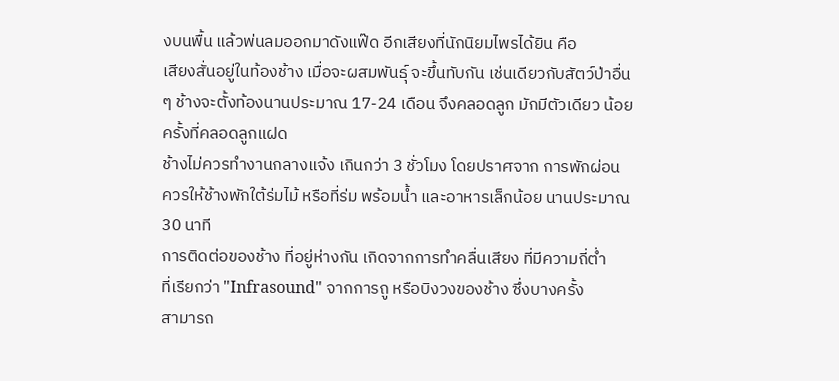งบนพื้น แล้วพ่นลมออกมาดังแฟ๊ด อีกเสียงที่นักนิยมไพรได้ยิน คือ
เสียงสั่นอยู่ในท้องช้าง เมื่อจะผสมพันธุ์ จะขึ้นทับกัน เช่นเดียวกับสัตว์ป่าอื่น
ๆ ช้างจะตั้งท้องนานประมาณ 17-24 เดือน จึงคลอดลูก มักมีตัวเดียว น้อยครั้งที่คลอดลูกแฝด
ช้างไม่ควรทำงานกลางแจ้ง เกินกว่า 3 ชั่วโมง โดยปราศจาก การพักผ่อน
ควรให้ช้างพักใต้ร่มไม้ หรือที่ร่ม พร้อมน้ำ และอาหารเล็กน้อย นานประมาณ
30 นาที
การติดต่อของช้าง ที่อยู่ห่างกัน เกิดจากการทำคลื่นเสียง ที่มีความถี่ต่ำ
ที่เรียกว่า "Infrasound" จากการถู หรือบิงวงของช้าง ซึ่งบางครั้ง
สามารถ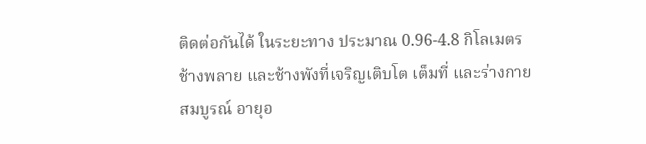ติดต่อกันได้ ในระยะทาง ประมาณ 0.96-4.8 กิโลเมตร
ช้างพลาย และช้างพังที่เจริญเติบโต เต็มที่ และร่างกายสมบูรณ์ อายุอ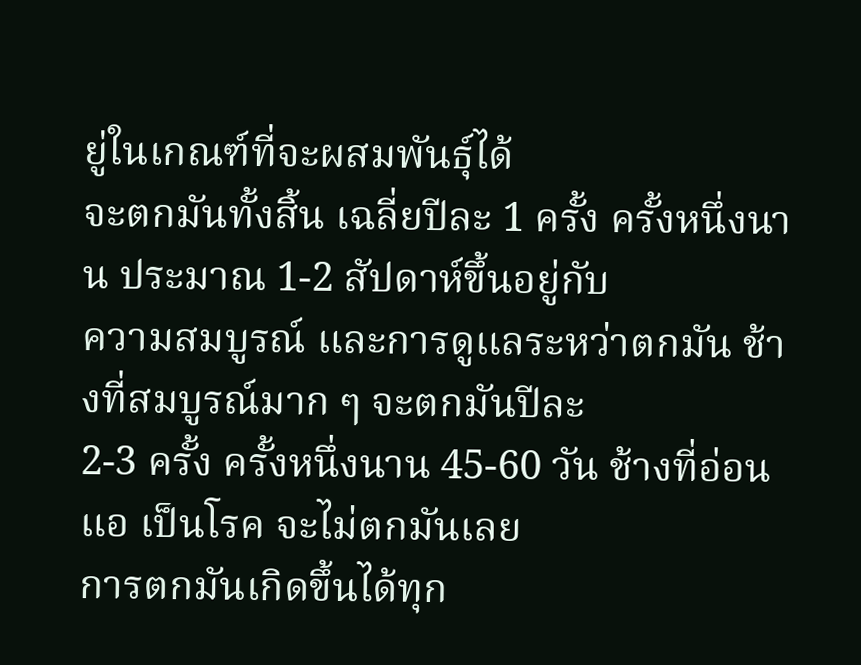ยู่ในเกณฑ์ที่จะผสมพันธุ์ได้
จะตกมันทั้งสิ้น เฉลี่ยปีละ 1 ครั้ง ครั้งหนึ่งนาน ประมาณ 1-2 สัปดาห์ขึ้นอยู่กับ
ความสมบูรณ์ และการดูแลระหว่าตกมัน ช้างที่สมบูรณ์มาก ๆ จะตกมันปีละ
2-3 ครั้ง ครั้งหนึ่งนาน 45-60 วัน ช้างที่อ่อนแอ เป็นโรค จะไม่ตกมันเลย
การตกมันเกิดขึ้นได้ทุก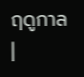ฤดูกาล
|